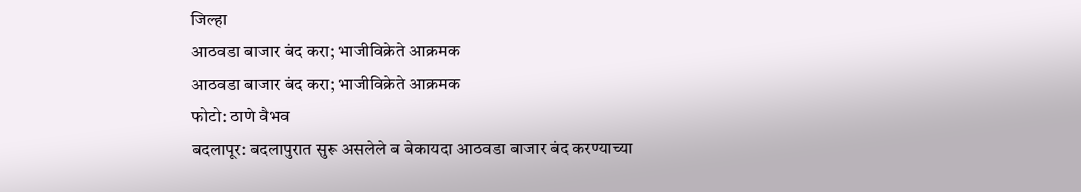जिल्हा
आठवडा बाजार बंद करा; भाजीविक्रेते आक्रमक
आठवडा बाजार बंद करा; भाजीविक्रेते आक्रमक
फोटो: ठाणे वैभव
बदलापूर: बदलापुरात सुरू असलेले ब बेकायदा आठवडा बाजार बंद करण्याच्या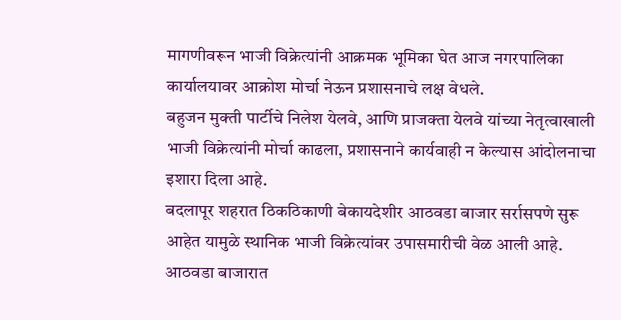मागणीवरून भाजी विक्रेत्यांनी आक्रमक भूमिका घेत आज नगरपालिका कार्यालयावर आक्रोश मोर्चा नेऊन प्रशासनाचे लक्ष वेधले.
बहुजन मुक्ती पार्टीचे निलेश येलवे, आणि प्राजक्ता येलवे यांच्या नेतृत्वाखाली भाजी विक्रेत्यांनी मोर्चा काढला, प्रशासनाने कार्यवाही न केल्यास आंदोलनाचा इशारा दिला आहे.
बदलापूर शहरात ठिकठिकाणी बेकायदेशीर आठवडा बाजार सर्रासपणे सुरू आहेत यामुळे स्थानिक भाजी विक्रेत्यांवर उपासमारीची वेळ आली आहे. आठवडा बाजारात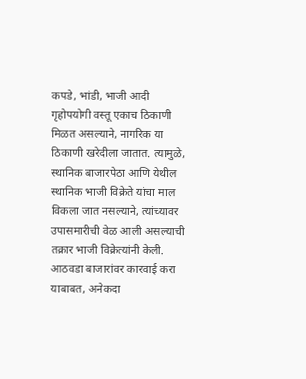कपडे, भांडी, भाजी आदी गृहोपयोगी वस्तू एकाच ठिकाणी मिळत असल्याने, नागरिक या ठिकाणी खरेदीला जातात. त्यामुळे, स्थानिक बाजारपेठा आणि येथील स्थानिक भाजी विक्रेते यांचा माल विकला जात नसल्याने, त्यांच्यावर उपासमारीची वेळ आली असल्याची तक्रार भाजी विक्रेत्यांनी केली.
आठवडा बाजारांवर कारवाई करा याबाबत, अनेकदा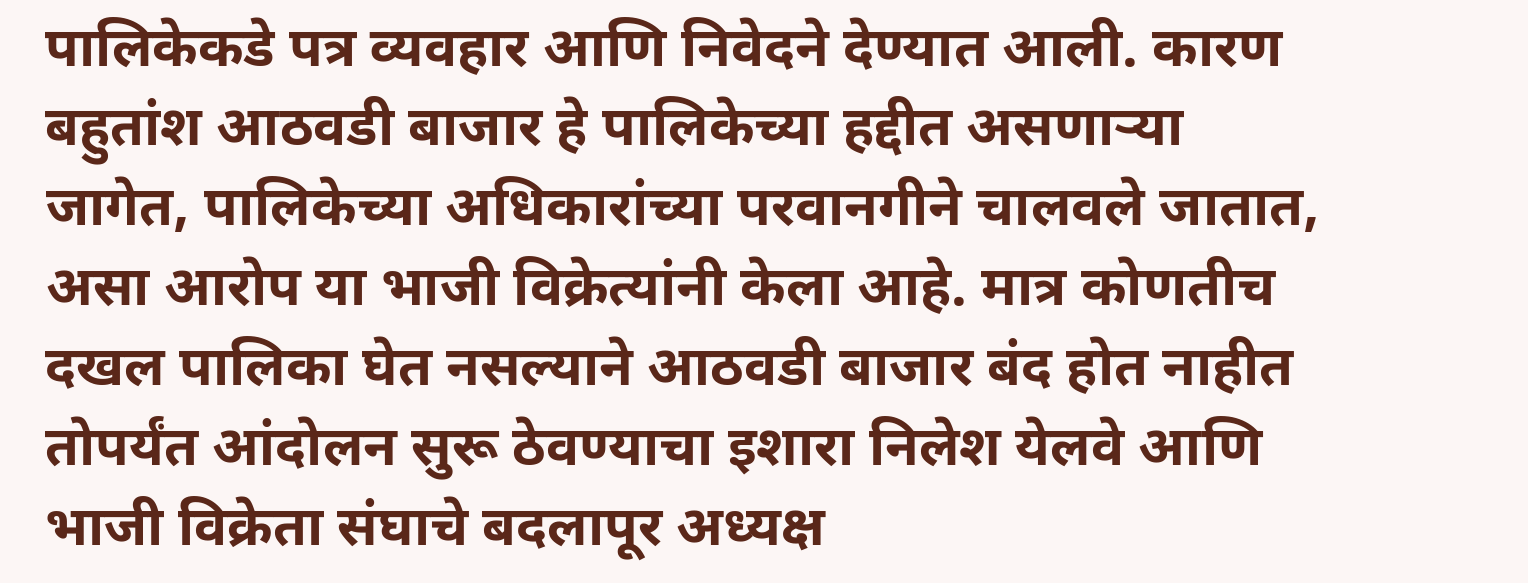पालिकेकडे पत्र व्यवहार आणि निवेदने देण्यात आली. कारण बहुतांश आठवडी बाजार हे पालिकेच्या हद्दीत असणाऱ्या जागेत, पालिकेच्या अधिकारांच्या परवानगीने चालवले जातात, असा आरोप या भाजी विक्रेत्यांनी केला आहे. मात्र कोणतीच दखल पालिका घेत नसल्याने आठवडी बाजार बंद होत नाहीत तोपर्यंत आंदोलन सुरू ठेवण्याचा इशारा निलेश येलवे आणि भाजी विक्रेता संघाचे बदलापूर अध्यक्ष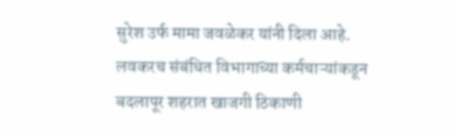सुरेश उर्फ मामा जवळेकर यांनी दिला आहे.
लवकरच संबंधित विभागाच्या कर्मचाऱ्यांकडून बदलापूर शहरात खाजगी ठिकाणी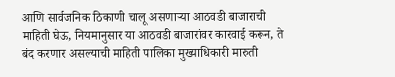आणि सार्वजनिक ठिकाणी चालू असणाऱ्या आठवडी बाजाराची माहिती घेऊ, नियमानुसार या आठवडी बाजारांवर कारवाई करून, ते बंद करणार असल्याची माहिती पालिका मुख्याधिकारी मारुती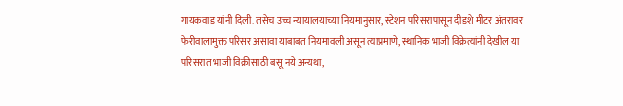गायकवाड यांनी दिली. तसेच उच्च न्यायालयाच्या नियमानुसार, स्टेशन परिसरापासून दीडशे मीटर अंतरावर फेरीवालामुक्त परिसर असावा याबाबत नियमावली असून त्याप्रमाणे, स्थानिक भाजी विक्रेत्यांनी देखील या परिसरात भाजी विक्रीसाठी बसू नये अन्यथा,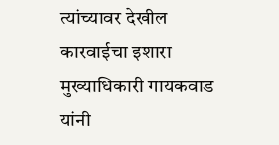त्यांच्यावर देखील कारवाईचा इशारा मुख्याधिकारी गायकवाड यांनी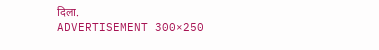दिला.
ADVERTISEMENT 300×250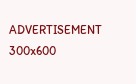ADVERTISEMENT 300x600